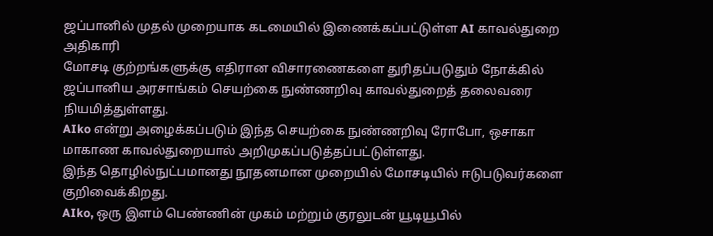ஜப்பானில் முதல் முறையாக கடமையில் இணைக்கப்பட்டுள்ள AI காவல்துறை அதிகாரி
மோசடி குற்றங்களுக்கு எதிரான விசாரணைகளை துரிதப்படுதும் நோக்கில் ஜப்பானிய அரசாங்கம் செயற்கை நுண்ணறிவு காவல்துறைத் தலைவரை நியமித்துள்ளது.
AIko என்று அழைக்கப்படும் இந்த செயற்கை நுண்ணறிவு ரோபோ, ஒசாகா மாகாண காவல்துறையால் அறிமுகப்படுத்தப்பட்டுள்ளது.
இந்த தொழில்நுட்பமானது நூதனமான முறையில் மோசடியில் ஈடுபடுவர்களை குறிவைக்கிறது.
AIko, ஒரு இளம் பெண்ணின் முகம் மற்றும் குரலுடன் யூடியூபில்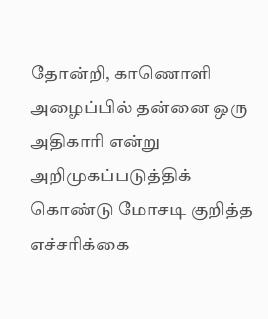தோன்றி, காணொளி அழைப்பில் தன்னை ஒரு அதிகாரி என்று அறிமுகப்படுத்திக் கொண்டு மோசடி குறித்த எச்சரிக்கை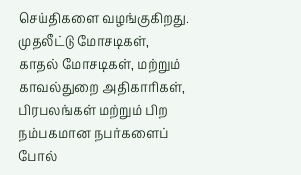செய்திகளை வழங்குகிறது.
முதலீட்டு மோசடிகள், காதல் மோசடிகள், மற்றும் காவல்துறை அதிகாரிகள், பிரபலங்கள் மற்றும் பிற நம்பகமான நபர்களைப் போல்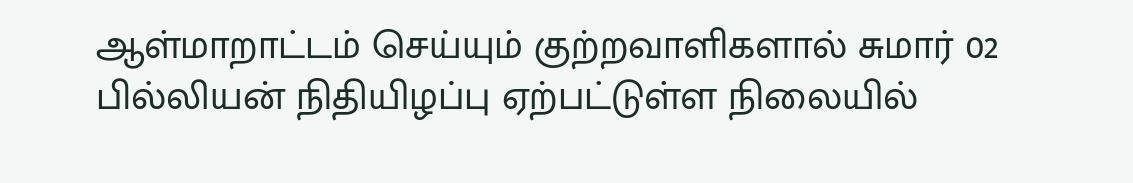ஆள்மாறாட்டம் செய்யும் குற்றவாளிகளால் சுமார் 02 பில்லியன் நிதியிழப்பு ஏற்பட்டுள்ள நிலையில்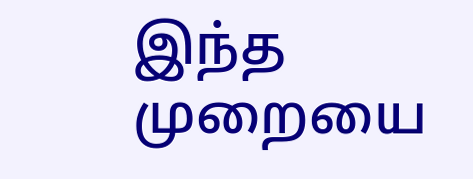இந்த முறையை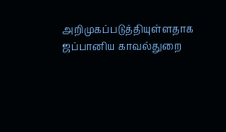அறிமுகப்படுத்தியுள்ளதாக ஜப்பானிய காவல்துறை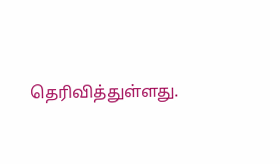தெரிவித்துள்ளது.